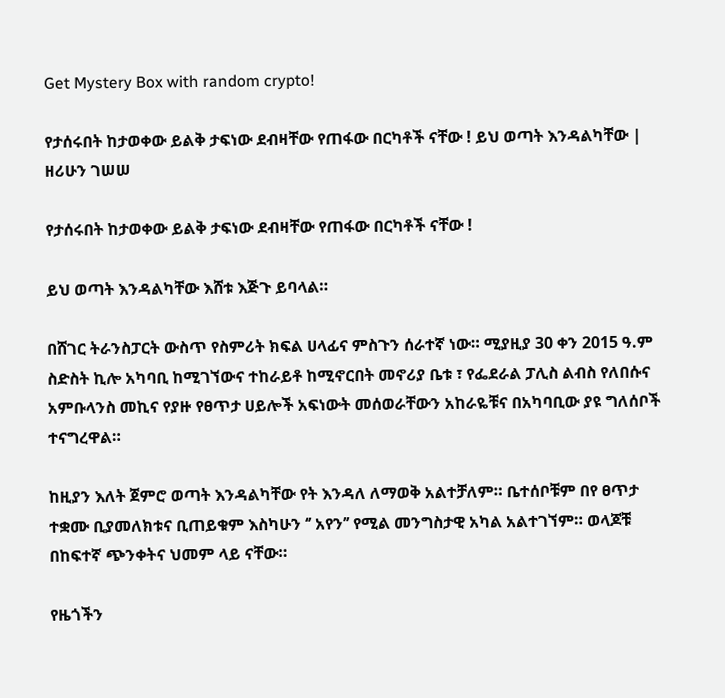Get Mystery Box with random crypto!

የታሰሩበት ከታወቀው ይልቅ ታፍነው ደብዛቸው የጠፋው በርካቶች ናቸው ! ይህ ወጣት እንዳልካቸው | ዘሪሁን ገሠሠ

የታሰሩበት ከታወቀው ይልቅ ታፍነው ደብዛቸው የጠፋው በርካቶች ናቸው !

ይህ ወጣት እንዳልካቸው እሸቱ እጅጉ ይባላል።

በሸገር ትራንስፓርት ውስጥ የስምሪት ክፍል ሀላፊና ምስጉን ሰራተኛ ነው። ሚያዚያ 30 ቀን 2015 ዓ.ም ስድስት ኪሎ አካባቢ ከሚገኘውና ተከራይቶ ከሚኖርበት መኖሪያ ቤቱ ፣ የፌደራል ፓሊስ ልብስ የለበሱና አምቡላንስ መኪና የያዙ የፀጥታ ሀይሎች አፍነውት መሰወራቸውን አከራዬቹና በአካባቢው ያዩ ግለሰቦች ተናግረዋል።

ከዚያን እለት ጀምሮ ወጣት እንዳልካቸው የት እንዳለ ለማወቅ አልተቻለም። ቤተሰቦቹም በየ ፀጥታ ተቋሙ ቢያመለክቱና ቢጠይቁም እስካሁን ‘’ አየን’’ የሚል መንግስታዊ አካል አልተገኘም። ወላጆቹ በከፍተኛ ጭንቀትና ህመም ላይ ናቸው።

የዜጎችን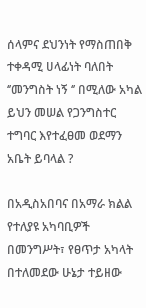ሰላምና ደህንነት የማስጠበቅ ተቀዳሚ ሀላፊነት ባለበት ‘’መንግስት ነኝ ‘’ በሚለው አካል ይህን መሠል የጋንግስተር ተግባር እየተፈፀመ ወደማን አቤት ይባላል ?

በአዲስአበባና በአማራ ክልል የተለያዩ አካባቢዎች በመንግሥት፣ የፀጥታ አካላት በተለመደው ሁኔታ ተይዘው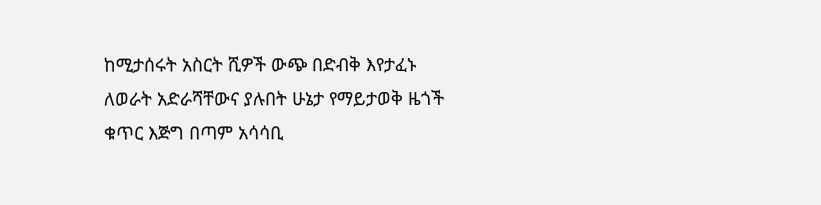ከሚታሰሩት አስርት ሺዎች ውጭ በድብቅ እየታፈኑ ለወራት አድራሻቸውና ያሉበት ሁኔታ የማይታወቅ ዜጎች ቁጥር እጅግ በጣም አሳሳቢ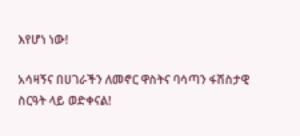እየሆነ ነው!

አሳዛኝና በሀገራችን ለመኖር ዋስትና ባሳጣን ፋሽስታዊ ስርዓት ላይ ወድቀናል!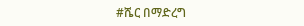#ሼር በማድረግ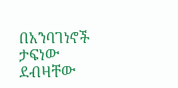በአንባገነኖች ታፍነው ደብዛቸው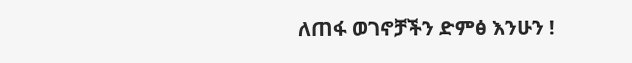ለጠፋ ወገኖቻችን ድምፅ እንሁን !